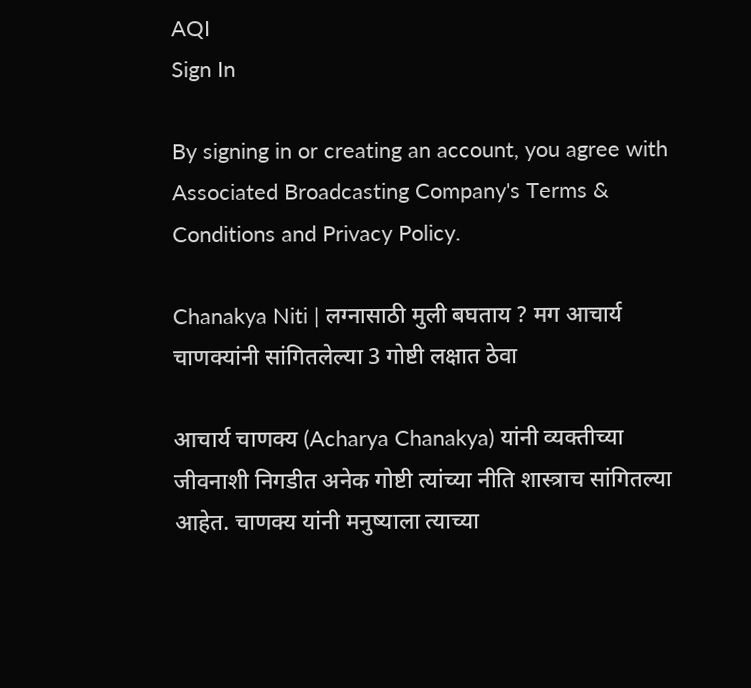AQI
Sign In

By signing in or creating an account, you agree with Associated Broadcasting Company's Terms & Conditions and Privacy Policy.

Chanakya Niti | लग्नासाठी मुली बघताय ? मग आचार्य चाणक्यांनी सांगितलेल्या 3 गोष्टी लक्षात ठेवा

आचार्य चाणक्य (Acharya Chanakya) यांनी व्यक्तीच्या जीवनाशी निगडीत अनेक गोष्टी त्यांच्या नीति शास्त्राच सांगितल्या आहेत. चाणक्य यांनी मनुष्याला त्याच्या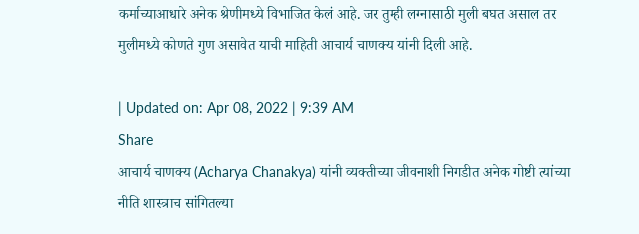कर्माच्याआधारे अनेक श्रेणीमध्ये विभाजित केलं आहे. जर तुम्ही लग्नासाठी मुली बघत असाल तर मुलीमध्ये कोणते गुण असावेत याची माहिती आचार्य चाणक्य यांनी दिली आहे.

| Updated on: Apr 08, 2022 | 9:39 AM
Share
आचार्य चाणक्य (Acharya Chanakya) यांनी व्यक्तीच्या जीवनाशी निगडीत अनेक गोष्टी त्यांच्या नीति शास्त्राच सांगितल्या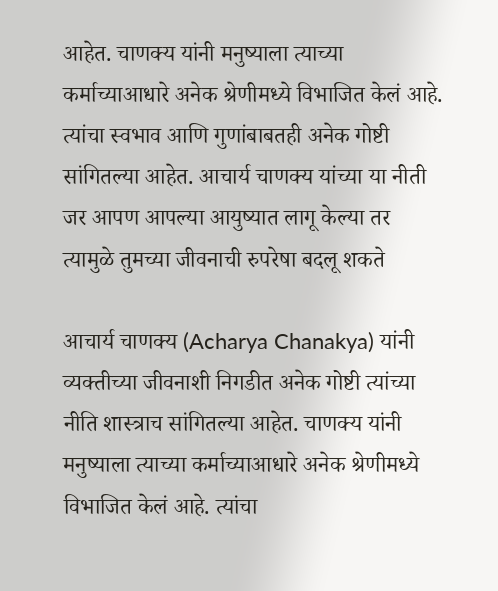आहेत. चाणक्य यांनी मनुष्याला त्याच्या कर्माच्याआधारे अनेक श्रेणीमध्ये विभाजित केलं आहे. त्यांचा स्वभाव आणि गुणांबाबतही अनेक गोष्टी सांगितल्या आहेत. आचार्य चाणक्य यांच्या या नीती जर आपण आपल्या आयुष्यात लागू केल्या तर त्यामुळे तुमच्या जीवनाची रुपरेषा बदलू शकते

आचार्य चाणक्य (Acharya Chanakya) यांनी व्यक्तीच्या जीवनाशी निगडीत अनेक गोष्टी त्यांच्या नीति शास्त्राच सांगितल्या आहेत. चाणक्य यांनी मनुष्याला त्याच्या कर्माच्याआधारे अनेक श्रेणीमध्ये विभाजित केलं आहे. त्यांचा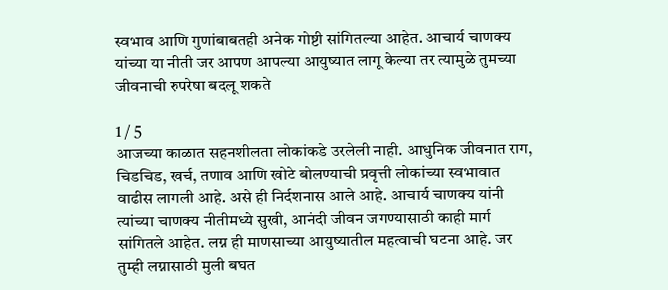स्वभाव आणि गुणांबाबतही अनेक गोष्टी सांगितल्या आहेत. आचार्य चाणक्य यांच्या या नीती जर आपण आपल्या आयुष्यात लागू केल्या तर त्यामुळे तुमच्या जीवनाची रुपरेषा बदलू शकते

1 / 5
आजच्या काळात सहनशीलता लोकांकडे उरलेली नाही. आधुनिक जीवनात राग, चिडचिड, खर्च, तणाव आणि खोटे बोलण्याची प्रवृत्ती लोकांच्या स्वभावात वाढीस लागली आहे. असे ही निर्दशनास आले आहे. आचार्य चाणक्य यांनी त्यांच्या चाणक्य नीतीमध्ये सुखी, आनंदी जीवन जगण्यासाठी काही मार्ग सांगितले आहेत. लग्न ही माणसाच्या आयुष्यातील महत्वाची घटना आहे. जर तुम्ही लग्नासाठी मुली बघत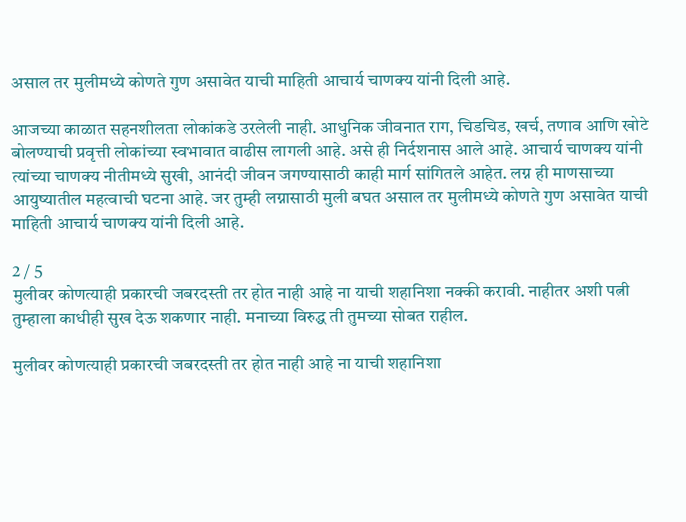असाल तर मुलीमध्ये कोणते गुण असावेत याची माहिती आचार्य चाणक्य यांनी दिली आहे.

आजच्या काळात सहनशीलता लोकांकडे उरलेली नाही. आधुनिक जीवनात राग, चिडचिड, खर्च, तणाव आणि खोटे बोलण्याची प्रवृत्ती लोकांच्या स्वभावात वाढीस लागली आहे. असे ही निर्दशनास आले आहे. आचार्य चाणक्य यांनी त्यांच्या चाणक्य नीतीमध्ये सुखी, आनंदी जीवन जगण्यासाठी काही मार्ग सांगितले आहेत. लग्न ही माणसाच्या आयुष्यातील महत्वाची घटना आहे. जर तुम्ही लग्नासाठी मुली बघत असाल तर मुलीमध्ये कोणते गुण असावेत याची माहिती आचार्य चाणक्य यांनी दिली आहे.

2 / 5
मुलीवर कोणत्याही प्रकारची जबरदस्ती तर होत नाही आहे ना याची शहानिशा नक्की करावी. नाहीतर अशी पत्नी तुम्हाला काधीही सुख देऊ शकणार नाही. मनाच्या विरुद्ध ती तुमच्या सोबत राहील.

मुलीवर कोणत्याही प्रकारची जबरदस्ती तर होत नाही आहे ना याची शहानिशा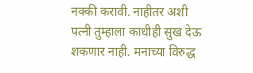नक्की करावी. नाहीतर अशी पत्नी तुम्हाला काधीही सुख देऊ शकणार नाही. मनाच्या विरुद्ध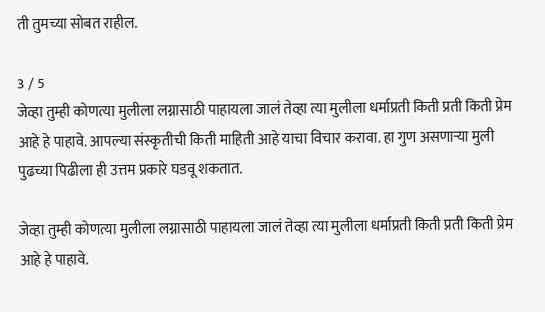ती तुमच्या सोबत राहील.

3 / 5
जेव्हा तुम्ही कोणत्या मुलीला लग्नासाठी पाहायला जालं तेव्हा त्या मुलीला धर्माप्रती किती प्रती किती प्रेम आहे हे पाहावे. आपल्या संस्कृतीची किती माहिती आहे याचा विचार करावा. हा गुण असणाऱ्या मुली पुढच्या पिढीला ही उत्तम प्रकारे घडवू शकतात.

जेव्हा तुम्ही कोणत्या मुलीला लग्नासाठी पाहायला जालं तेव्हा त्या मुलीला धर्माप्रती किती प्रती किती प्रेम आहे हे पाहावे.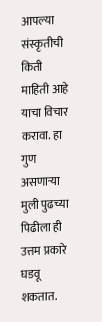आपल्या संस्कृतीची किती माहिती आहे याचा विचार करावा. हा गुण असणाऱ्या मुली पुढच्या पिढीला ही उत्तम प्रकारे घडवू शकतात.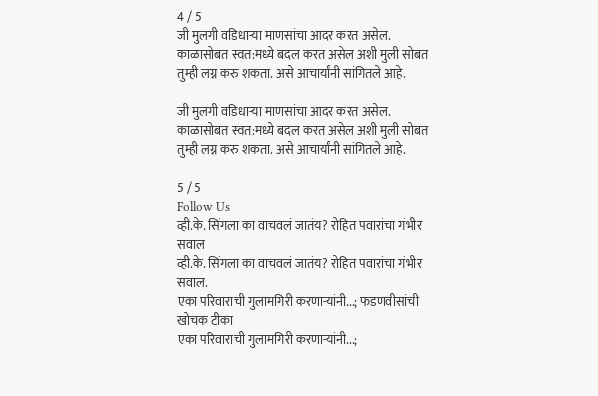4 / 5
जी मुलगी वडिधाऱ्या माणसांचा आदर करत असेल. काळासोबत स्वत:मध्ये बदल करत असेल अशी मुली सोबत तुम्ही लग्न करु शकता. असे आचार्यांनी सांगितले आहे.

जी मुलगी वडिधाऱ्या माणसांचा आदर करत असेल. काळासोबत स्वत:मध्ये बदल करत असेल अशी मुली सोबत तुम्ही लग्न करु शकता. असे आचार्यांनी सांगितले आहे.

5 / 5
Follow Us
व्ही.के. सिंगला का वाचवलं जातंय? रोहित पवारांचा गंभीर सवाल
व्ही.के. सिंगला का वाचवलं जातंय? रोहित पवारांचा गंभीर सवाल.
एका परिवाराची गुलामगिरी करणाऱ्यांनी...; फडणवीसांची खोचक टीका
एका परिवाराची गुलामगिरी करणाऱ्यांनी...;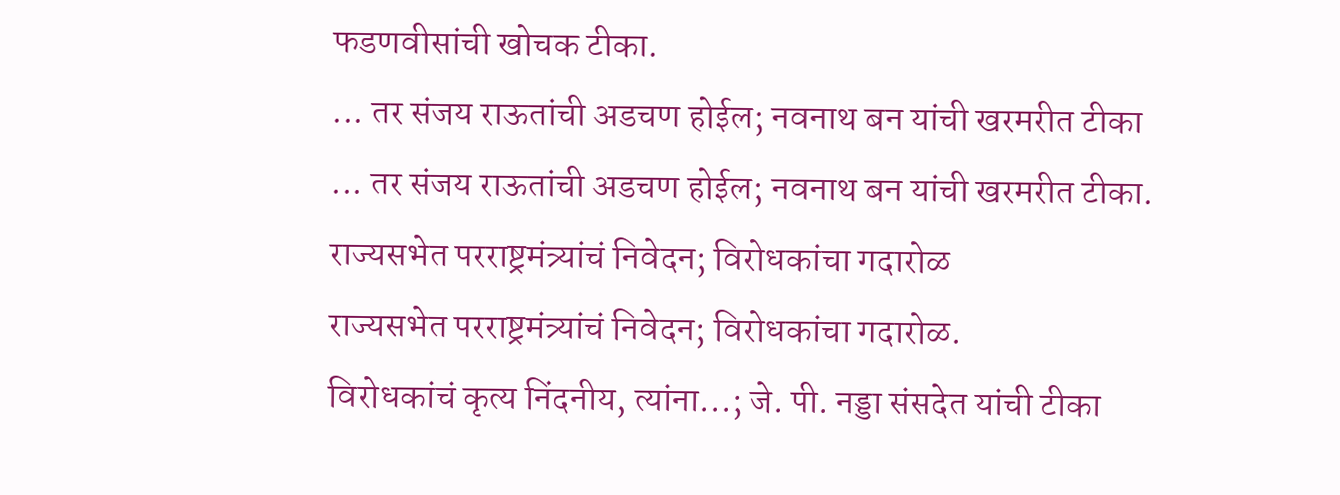फडणवीसांची खोचक टीका.
... तर संजय राऊतांची अडचण होईल; नवनाथ बन यांची खरमरीत टीका
... तर संजय राऊतांची अडचण होईल; नवनाथ बन यांची खरमरीत टीका.
राज्यसभेत परराष्ट्रमंत्र्यांचं निवेदन; विरोधकांचा गदारोळ
राज्यसभेत परराष्ट्रमंत्र्यांचं निवेदन; विरोधकांचा गदारोळ.
विरोधकांचं कृत्य निंदनीय, त्यांना...; जे. पी. नड्डा संसदेत यांची टीका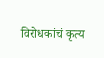विरोधकांचं कृत्य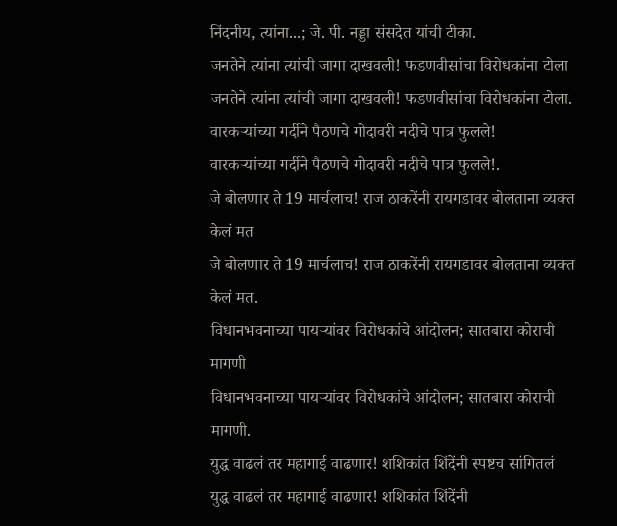निंदनीय, त्यांना...; जे. पी. नड्डा संसदेत यांची टीका.
जनतेने त्यांना त्यांची जागा दाखवली! फडणवीसांचा विरोधकांना टोला
जनतेने त्यांना त्यांची जागा दाखवली! फडणवीसांचा विरोधकांना टोला.
वारकऱ्यांच्या गर्दीने पैठणचे गोदावरी नदीचे पात्र फुलले!
वारकऱ्यांच्या गर्दीने पैठणचे गोदावरी नदीचे पात्र फुलले!.
जे बोलणार ते 19 मार्चलाच! राज ठाकरेंनी रायगडावर बोलताना व्यक्त केलं मत
जे बोलणार ते 19 मार्चलाच! राज ठाकरेंनी रायगडावर बोलताना व्यक्त केलं मत.
विधानभवनाच्या पायऱ्यांवर विरोधकांचे आंदोलन; सातबारा कोराची मागणी
विधानभवनाच्या पायऱ्यांवर विरोधकांचे आंदोलन; सातबारा कोराची मागणी.
युद्ध वाढलं तर महागाई वाढणार! शशिकांत शिंदेंनी स्पष्टच सांगितलं
युद्ध वाढलं तर महागाई वाढणार! शशिकांत शिंदेंनी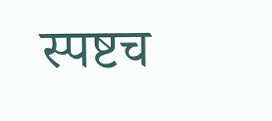स्पष्टच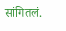सांगितलं.